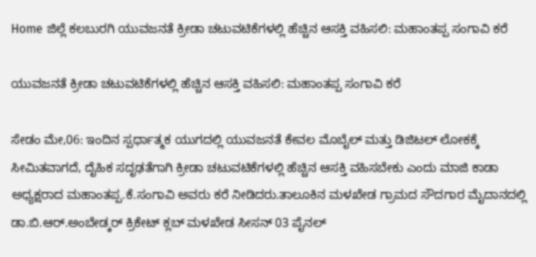Home ಜಿಲ್ಲೆ ಕಲಬುರಗಿ ಯುವಜನತೆ ಕ್ರೀಡಾ ಚಟುವಟಿಕೆಗಳಲ್ಲಿ ಹೆಚ್ಚಿನ ಆಸಕ್ತಿ ವಹಿಸಲಿ: ಮಹಾಂತಪ್ಪ ಸಂಗಾವಿ ಕರೆ

ಯುವಜನತೆ ಕ್ರೀಡಾ ಚಟುವಟಿಕೆಗಳಲ್ಲಿ ಹೆಚ್ಚಿನ ಆಸಕ್ತಿ ವಹಿಸಲಿ: ಮಹಾಂತಪ್ಪ ಸಂಗಾವಿ ಕರೆ

ಸೇಡಂ ಮೇ,06: ಇಂದಿನ ಸ್ಪರ್ಧಾತ್ಮಕ ಯುಗದಲ್ಲಿ ಯುವಜನತೆ ಕೇವಲ ಮೊಬೈಲ್ ಮತ್ತು ಡಿಜಿಟಲ್ ಲೋಕಕ್ಕೆ ಸೀಮಿತವಾಗದೆ, ದೈಹಿಕ ಸದೃಢತೆಗಾಗಿ ಕ್ರೀಡಾ ಚಟುವಟಿಕೆಗಳಲ್ಲಿ ಹೆಚ್ಚಿನ ಆಸಕ್ತಿ ವಹಿಸಬೇಕು ಎಂದು ಮಾಜಿ ಕಾಡಾ ಅಧ್ಯಕ್ಷರಾದ ಮಹಾಂತಪ್ಪ.ಕೆ.ಸಂಗಾವಿ ಅವರು ಕರೆ ನೀಡಿದರು.ತಾಲೂಕಿನ ಮಳಖೇಡ ಗ್ರಾಮದ ಸೌದಗಾರ ಮೈದಾನದಲ್ಲಿ ಡಾ.ಬಿ.ಆರ್.ಅಂಬೇಡ್ಕರ್ ಕ್ರಿಕೇಟ್ ಕ್ಲಬ್ ಮಳಖೇಡ ಸೀಸನ್ 03 ಪೈನಲ್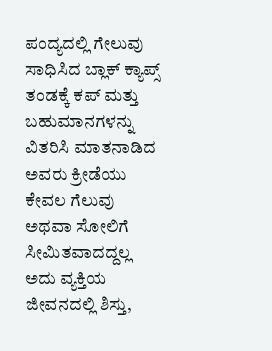ಪಂದ್ಯದಲ್ಲಿ ಗೇಲುವು ಸಾಧಿಸಿದ ಬ್ಲಾಕ್ ಕ್ಯಾಪ್ಸ್ ತಂಡಕ್ಕೆ ಕಪ್ ಮತ್ತು ಬಹುಮಾನಗಳನ್ನು ವಿತರಿಸಿ ಮಾತನಾಡಿದ ಅವರು ಕ್ರೀಡೆಯು ಕೇವಲ ಗೆಲುವು ಅಥವಾ ಸೋಲಿಗೆ ಸೀಮಿತವಾದದ್ದಲ್ಲ ಅದು ವ್ಯಕ್ತಿಯ ಜೀವನದಲ್ಲಿ ಶಿಸ್ತು,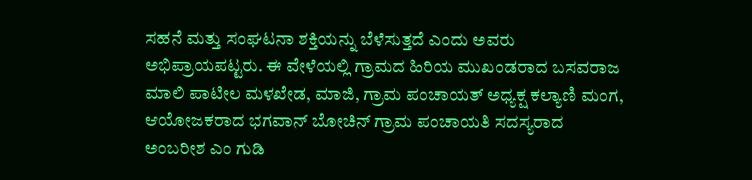ಸಹನೆ ಮತ್ತು ಸಂಘಟನಾ ಶಕ್ತಿಯನ್ನು ಬೆಳೆಸುತ್ತದೆ ಎಂದು ಅವರು ಅಭಿಪ್ರಾಯಪಟ್ಟರು. ಈ ವೇಳೆಯಲ್ಲಿ ಗ್ರಾಮದ ಹಿರಿಯ ಮುಖಂಡರಾದ ಬಸವರಾಜ ಮಾಲಿ ಪಾಟೀಲ ಮಳಖೇಡ, ಮಾಜಿ, ಗ್ರಾಮ ಪಂಚಾಯತ್ ಅಧ್ಯಕ್ಷ ಕಲ್ಯಾಣಿ ಮಂಗ, ಆಯೋಜಕರಾದ ಭಗವಾನ್ ಬೋಚಿನ್ ಗ್ರಾಮ ಪಂಚಾಯತಿ ಸದಸ್ಯರಾದ ಅಂಬರೀಶ ಎಂ ಗುಡಿ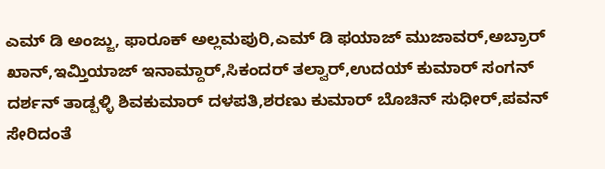ಎಮ್ ಡಿ ಅಂಜ್ಜು, ಫಾರೂಕ್ ಅಲ್ಲಮಪುರಿ,ಎಮ್ ಡಿ ಫಯಾಜ್ ಮುಜಾವರ್,ಅಬ್ರಾರ್ ಖಾನ್,ಇಮ್ತಿಯಾಜ್ ಇನಾಮ್ದಾರ್,ಸಿಕಂದರ್ ತಲ್ವಾರ್,ಉದಯ್ ಕುಮಾರ್ ಸಂಗನ್ ದರ್ಶನ್ ತಾಡ್ಪಳ್ಳಿ ಶಿವಕುಮಾರ್ ದಳಪತಿ,ಶರಣು ಕುಮಾರ್ ಬೊಚಿನ್ ಸುಧೀರ್,ಪವನ್ ಸೇರಿದಂತೆ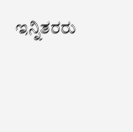ಇನ್ನಿತರರು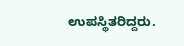ಉಪಸ್ಥಿತರಿದ್ದರು.